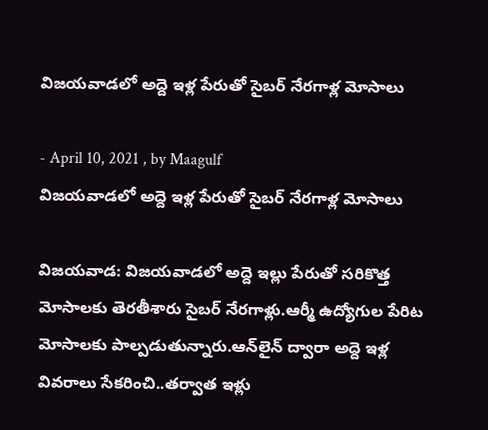విజయవాడలో అద్దె ఇళ్ల పేరుతో సైబర్ నేరగాళ్ల మోసాలు

- April 10, 2021 , by Maagulf
విజయవాడలో అద్దె ఇళ్ల పేరుతో సైబర్ నేరగాళ్ల మోసాలు

విజయవాడ: విజయవాడలో అద్దె ఇల్లు పేరుతో సరికొత్త మోసాలకు తెరతీశారు సైబర్ నేరగాళ్లు.ఆర్మీ ఉద్యోగుల పేరిట మోసాలకు పాల్పడుతున్నారు.ఆన్‌లైన్ ద్వారా అద్దె ఇళ్ల వివరాలు సేకరించి..తర్వాత ఇళ్లు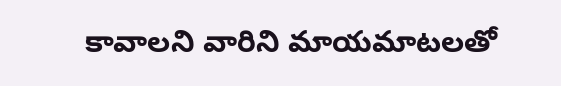కావాలని వారిని మాయమాటలతో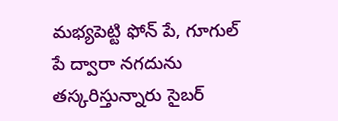మభ్యపెట్టి ఫోన్ పే, గూగుల్ పే ద్వారా నగదును తస్కరిస్తున్నారు సైబర్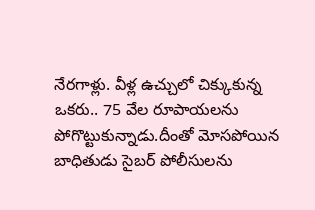నేరగాళ్లు. వీళ్ల ఉచ్చులో చిక్కుకున్న ఒకరు.. 75 వేల రూపాయలను పోగొట్టుకున్నాడు.దీంతో మోసపోయిన బాధితుడు సైబర్ పోలీసులను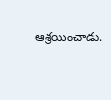ఆశ్రయించాడు.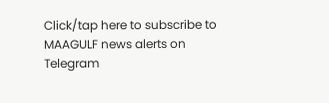Click/tap here to subscribe to MAAGULF news alerts on Telegram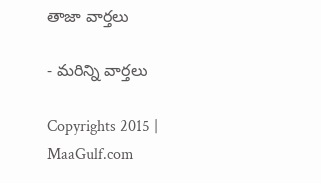తాజా వార్తలు

- మరిన్ని వార్తలు

Copyrights 2015 | MaaGulf.com